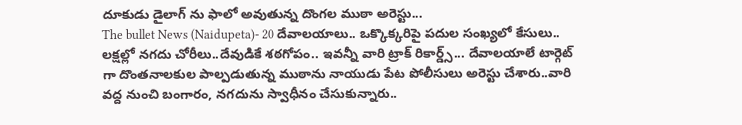దూకుడు డైలాగ్ ను ఫాలో అవుతున్న దొంగల ముఠా అరెస్టు...
The bullet News (Naidupeta)- 20 దేవాలయాలు.. ఒక్కొక్కరిపై పదుల సంఖ్యలో కేసులు.. లక్షల్లో నగదు చోరీలు..దేవుడికే శఠగోపం.. ఇవన్నీ వారి ట్రాక్ రికార్డ్స్... దేవాలయాలే టార్గెట్ గా దొంతనాలకుల పాల్పడుతున్న ముఠాను నాయుడు పేట పోలీసులు అరెస్టు చేశారు..వారి వద్ద నుంచి బంగారం, నగదును స్వాధీనం చేసుకున్నారు..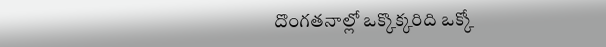దొంగతనాల్లో ఒక్కొక్కరిది ఒక్కో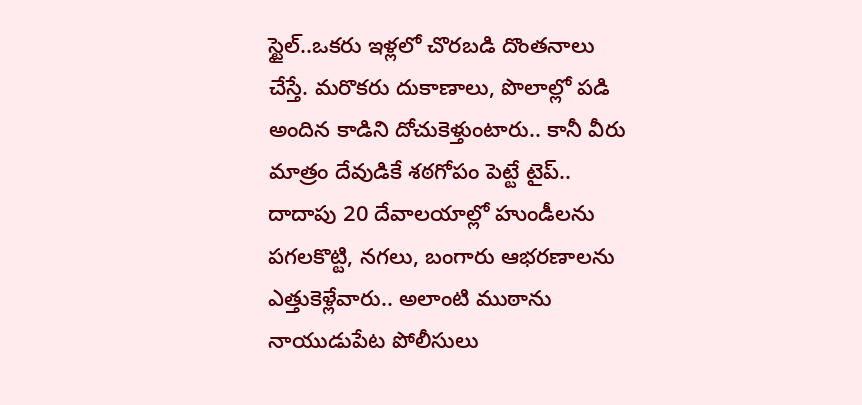స్టైల్..ఒకరు ఇళ్లలో చొరబడి దొంతనాలు చేస్తే. మరొకరు దుకాణాలు, పొలాల్లో పడి అందిన కాడిని దోచుకెళ్తుంటారు.. కానీ వీరు మాత్రం దేవుడికే శఠగోపం పెట్టే టైప్.. దాదాపు 20 దేవాలయాల్లో హుండీలను పగలకొట్టి, నగలు, బంగారు ఆభరణాలను ఎత్తుకెళ్లేవారు.. అలాంటి ముఠాను నాయుడుపేట పోలీసులు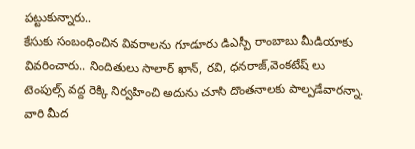పట్టుకున్నారు..
కేసుకు సంబంధించిన వివరాలను గూడూరు డిఎస్పీ రాంబాబు మీడియాకు వివరించారు.. నిందితులు సాలార్ ఖాన్, రవి, ధనరాజ్,వెంకటేష్ లు టెంపుల్స్ వద్ద రెక్కి నిర్వహించి అదును చూసి దొంతనాలకు పాల్పడేవారన్నా. వారి మీద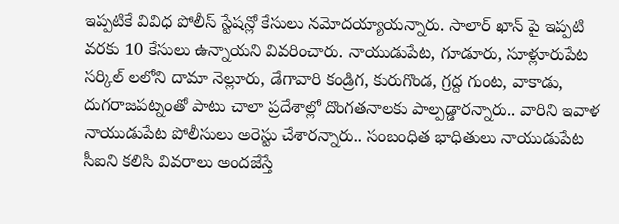ఇప్పటికే వివిధ పోలీస్ స్టేషన్లో కేసులు నమోదయ్యాయన్నారు. సాలార్ ఖాన్ పై ఇప్పటి వరకు 10 కేసులు ఉన్నాయని వివరించారు. నాయుడుపేట, గూడూరు, సూళ్లూరుపేట సర్కిల్ లలోని దామా నెల్లూరు, డేగావారి కండ్రిగ, కురుగొండ, గ్రద్ద గుంట, వాకాడు, దుగరాజపట్నంతో పాటు చాలా ప్రదేశాల్లో దొంగతనాలకు పాల్పడ్డారన్నారు.. వారిని ఇవాళ నాయుడుపేట పోలీసులు అరెస్టు చేశారన్నారు.. సంబంధిత భాధితులు నాయుడుపేట సీఐని కలిసి వివరాలు అందజేస్తే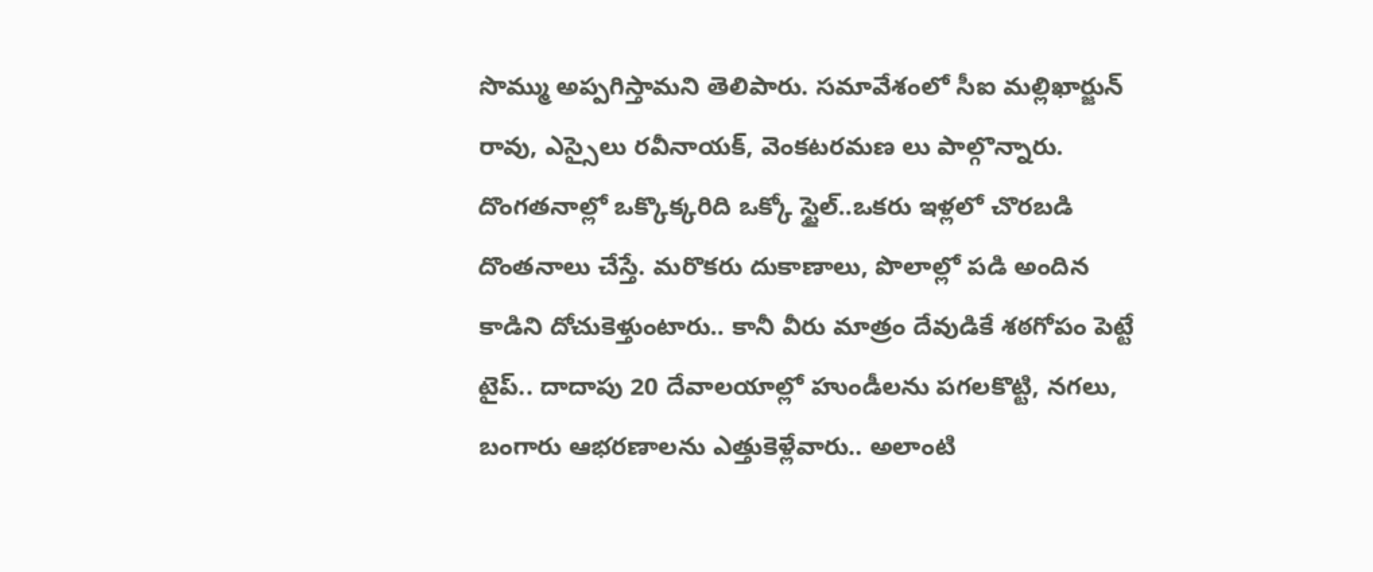సొమ్ము అప్పగిస్తామని తెలిపారు. సమావేశంలో సీఐ మల్లిఖార్జున్ రావు, ఎస్సైలు రవీనాయక్, వెంకటరమణ లు పాల్గొన్నారు.
దొంగతనాల్లో ఒక్కొక్కరిది ఒక్కో స్టైల్..ఒకరు ఇళ్లలో చొరబడి దొంతనాలు చేస్తే. మరొకరు దుకాణాలు, పొలాల్లో పడి అందిన కాడిని దోచుకెళ్తుంటారు.. కానీ వీరు మాత్రం దేవుడికే శఠగోపం పెట్టే టైప్.. దాదాపు 20 దేవాలయాల్లో హుండీలను పగలకొట్టి, నగలు, బంగారు ఆభరణాలను ఎత్తుకెళ్లేవారు.. అలాంటి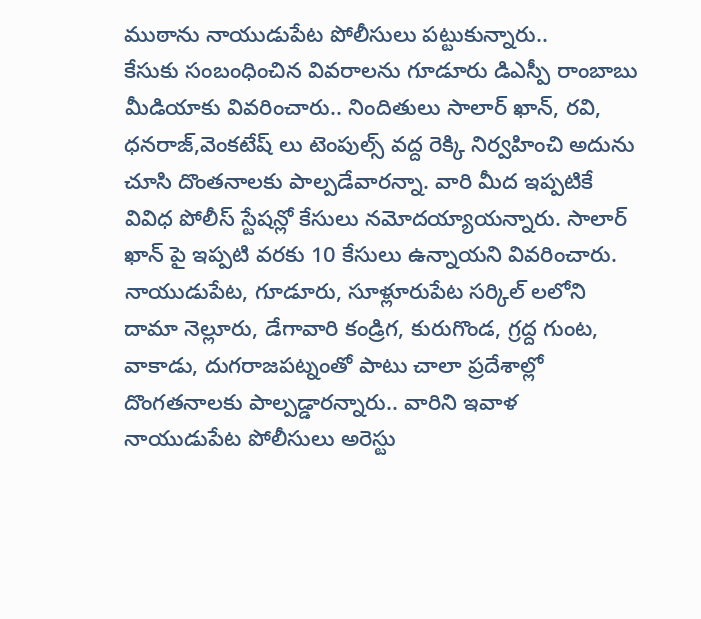ముఠాను నాయుడుపేట పోలీసులు పట్టుకున్నారు..
కేసుకు సంబంధించిన వివరాలను గూడూరు డిఎస్పీ రాంబాబు మీడియాకు వివరించారు.. నిందితులు సాలార్ ఖాన్, రవి, ధనరాజ్,వెంకటేష్ లు టెంపుల్స్ వద్ద రెక్కి నిర్వహించి అదును చూసి దొంతనాలకు పాల్పడేవారన్నా. వారి మీద ఇప్పటికే వివిధ పోలీస్ స్టేషన్లో కేసులు నమోదయ్యాయన్నారు. సాలార్ ఖాన్ పై ఇప్పటి వరకు 10 కేసులు ఉన్నాయని వివరించారు. నాయుడుపేట, గూడూరు, సూళ్లూరుపేట సర్కిల్ లలోని దామా నెల్లూరు, డేగావారి కండ్రిగ, కురుగొండ, గ్రద్ద గుంట, వాకాడు, దుగరాజపట్నంతో పాటు చాలా ప్రదేశాల్లో దొంగతనాలకు పాల్పడ్డారన్నారు.. వారిని ఇవాళ నాయుడుపేట పోలీసులు అరెస్టు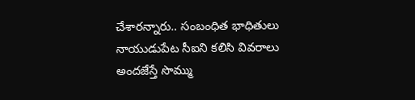చేశారన్నారు.. సంబంధిత భాధితులు నాయుడుపేట సీఐని కలిసి వివరాలు అందజేస్తే సొమ్ము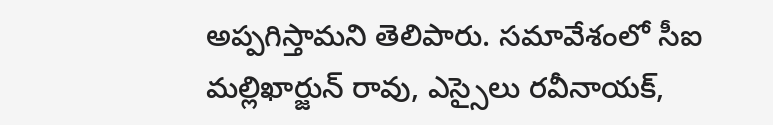అప్పగిస్తామని తెలిపారు. సమావేశంలో సీఐ మల్లిఖార్జున్ రావు, ఎస్సైలు రవీనాయక్,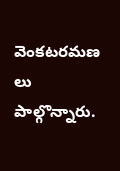వెంకటరమణ లు పాల్గొన్నారు.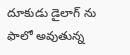దూకుడు డైలాగ్ ను ఫాలో అవుతున్న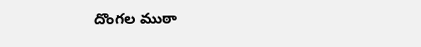దొంగల ముఠా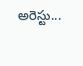అరెస్టు...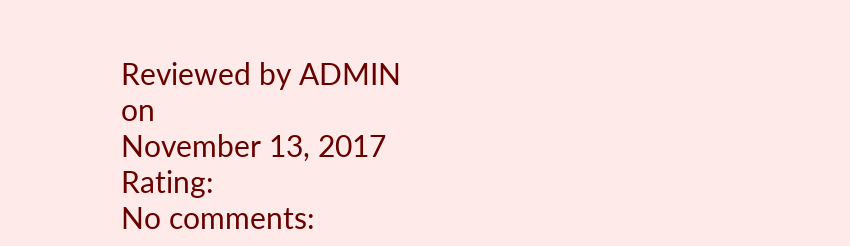Reviewed by ADMIN
on
November 13, 2017
Rating:
No comments: